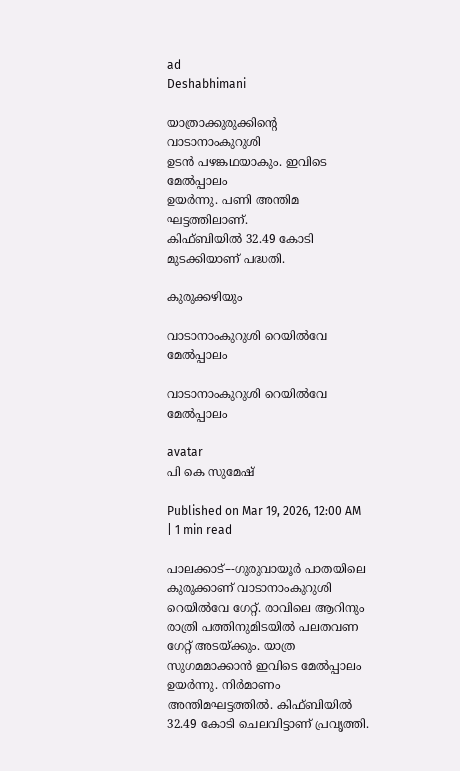ad
Deshabhimani

യാത്രാക്കുരുക്കിന്റെ വാടാനാംകുറുശി
ഉടൻ പഴങ്കഥയാകും. ഇവിടെ മേൽപ്പാലം
ഉയർന്നു. പണി അന്തിമ ഘട്ടത്തിലാണ്‌.
കിഫ്‌ബിയിൽ 32.49 കോടി
മുടക്കിയാണ്‌ പദ്ധതി.

കുരുക്കഴിയും

വാടാനാംകുറുശി റെയിൽവേ മേൽപ്പാലം

വാടാനാംകുറുശി റെയിൽവേ മേൽപ്പാലം

avatar
പി കെ സുമേഷ്‌

Published on Mar 19, 2026, 12:00 AM | 1 min read

പാലക്കാട്–-ഗുരുവായൂര്‍ പാതയിലെ കുരുക്കാണ്‌ വാടാനാംകുറുശി റെയില്‍വേ ഗേറ്റ്‌. രാവിലെ ആറിനും രാത്രി പത്തിനുമിടയില്‍ പലതവണ ഗേറ്റ് അടയ്‌ക്കും. യാത്ര സുഗമമാക്കാൻ ഇവിടെ മേൽപ്പാലം ഉയർന്നു. നിർമാണം അന്തിമഘട്ടത്തിൽ. കിഫ്ബിയിൽ 32.49 കോടി ചെലവിട്ടാണ്‌ പ്രവൃത്തി.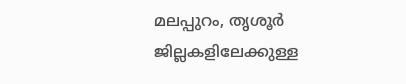മലപ്പുറം, തൃശൂര്‍ ജില്ലകളിലേക്കുള്ള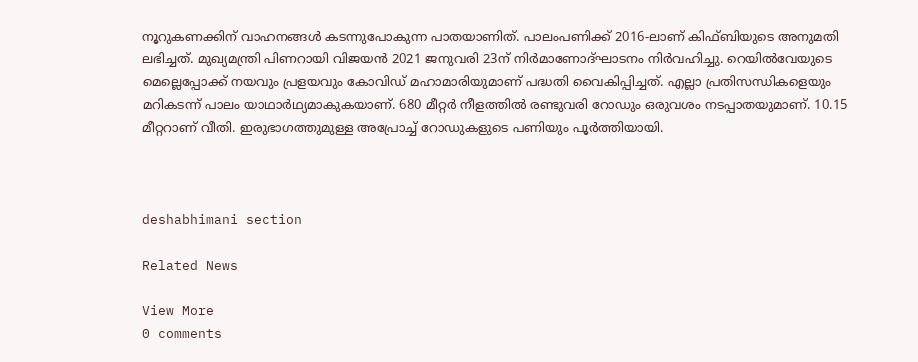നൂറുകണക്കിന് വാഹനങ്ങള്‍ കടന്നുപോകുന്ന പാതയാണിത്. പാലംപണിക്ക്‌ 2016-ലാണ്‌ കിഫ്ബിയുടെ അനുമതി ലഭിച്ചത്. മുഖ്യമന്ത്രി പിണറായി വിജയൻ 2021 ജനുവരി 23ന് നിർമാണോദ്ഘാടനം നിർവഹിച്ചു. റെയിൽവേയുടെ മെല്ലെപ്പോക്ക്‌ നയവും പ്രളയവും കോവിഡ്‌ മഹാമാരിയുമാണ്‌ പദ്ധതി വൈകിപ്പിച്ചത്‌. എല്ലാ പ്രതിസന്ധികളെയും മറികടന്ന്‌ പാലം യാഥാർഥ്യമാകുകയാണ്‌. 680 മീറ്റർ നീളത്തിൽ രണ്ടുവരി റോഡും ഒരുവശം നടപ്പാതയുമാണ്. 10.15 മീറ്ററാണ് വീതി. ഇരുഭാഗത്തുമുള്ള അപ്രേ‍ാച്ച്‌ റോഡുകളുടെ പണിയും പൂർത്തിയായി.



deshabhimani section

Related News

View More
0 comments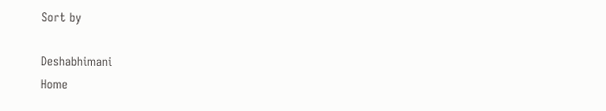Sort by

Deshabhimani
Home